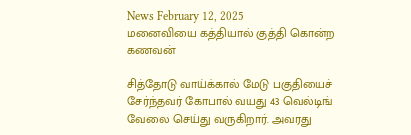News February 12, 2025
மனைவியை கத்தியால் குத்தி கொன்ற கணவன்

சித்தோடு வாய்க்கால் மேடு பகுதியைச் சேர்ந்தவர் கோபால் வயது 43 வெல்டிங் வேலை செய்து வருகிறார். அவரது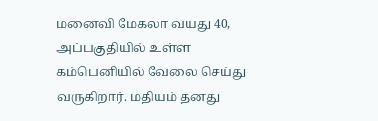மனைவி மேகலா வயது 40, அப்பகுதியில் உள்ள கம்பெனியில் வேலை செய்து வருகிறார். மதியம் தனது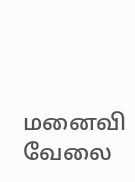மனைவி வேலை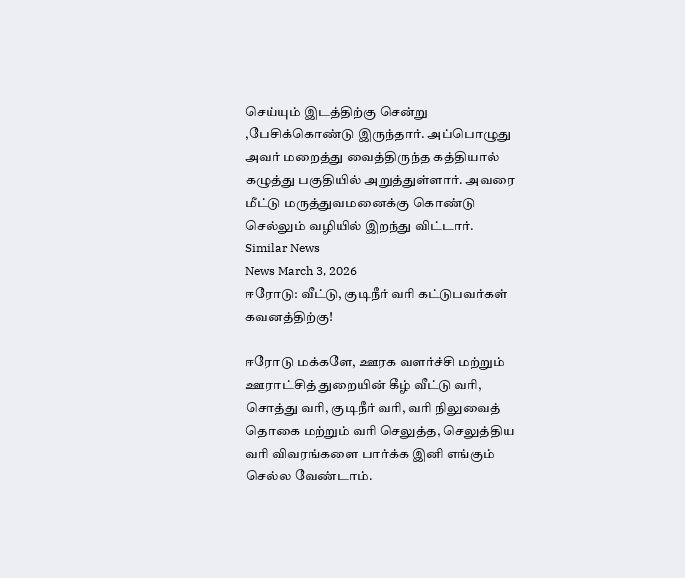செய்யும் இடத்திற்கு சென்று ,பேசிக்கொண்டு இருந்தார். அப்பொழுது அவர் மறைத்து வைத்திருந்த கத்தியால் கழுத்து பகுதியில் அறுத்துள்ளார். அவரை மீட்டு மருத்துவமனைக்கு கொண்டு செல்லும் வழியில் இறந்து விட்டார்.
Similar News
News March 3, 2026
ஈரோடு: வீட்டு, குடிநீர் வரி கட்டுபவர்கள் கவனத்திற்கு!

ஈரோடு மக்களே, ஊரக வளர்ச்சி மற்றும் ஊராட்சித் துறையின் கீழ் வீட்டு வரி, சொத்து வரி, குடிநீர் வரி, வரி நிலுவைத் தொகை மற்றும் வரி செலுத்த, செலுத்திய வரி விவரங்களை பார்க்க இனி எங்கும் செல்ல வேண்டாம்.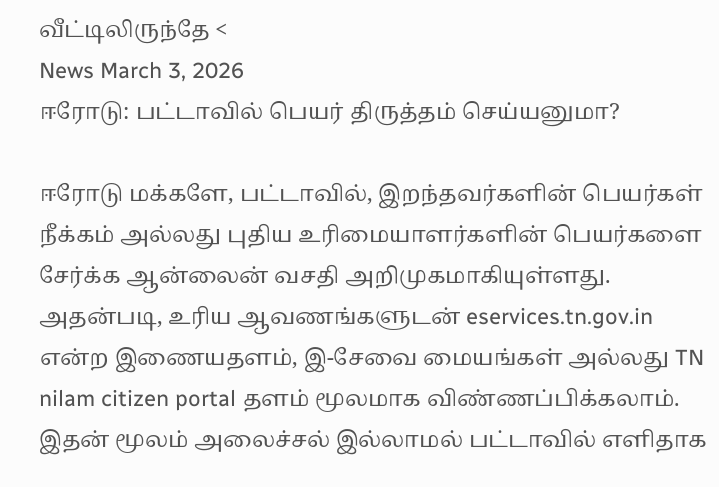வீட்டிலிருந்தே <
News March 3, 2026
ஈரோடு: பட்டாவில் பெயர் திருத்தம் செய்யனுமா?

ஈரோடு மக்களே, பட்டாவில், இறந்தவர்களின் பெயர்கள் நீக்கம் அல்லது புதிய உரிமையாளர்களின் பெயர்களை சேர்க்க ஆன்லைன் வசதி அறிமுகமாகியுள்ளது. அதன்படி, உரிய ஆவணங்களுடன் eservices.tn.gov.in என்ற இணையதளம், இ-சேவை மையங்கள் அல்லது TN nilam citizen portal தளம் மூலமாக விண்ணப்பிக்கலாம். இதன் மூலம் அலைச்சல் இல்லாமல் பட்டாவில் எளிதாக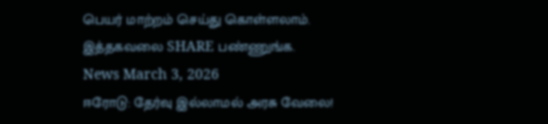பெயர் மாற்றம் செய்து கொள்ளலாம். இத்தகவலை SHARE பண்ணுங்க.
News March 3, 2026
ஈரோடு: தேர்வு இல்லாமல் அரசு வேலை!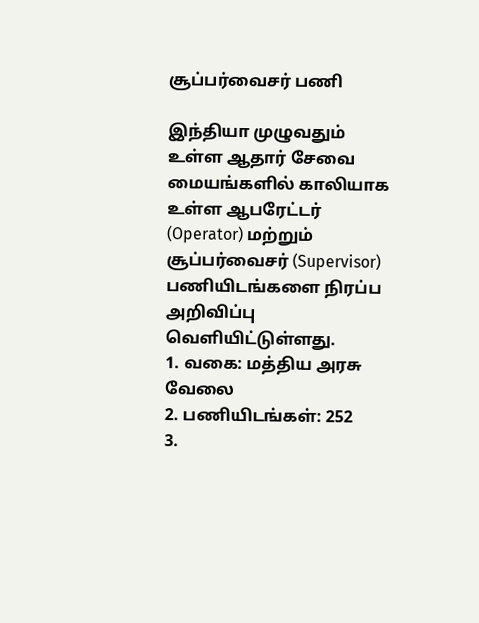சூப்பர்வைசர் பணி

இந்தியா முழுவதும் உள்ள ஆதார் சேவை மையங்களில் காலியாக உள்ள ஆபரேட்டர் (Operator) மற்றும் சூப்பர்வைசர் (Supervisor) பணியிடங்களை நிரப்ப அறிவிப்பு வெளியிட்டுள்ளது.
1. வகை: மத்திய அரசு வேலை
2. பணியிடங்கள்: 252
3.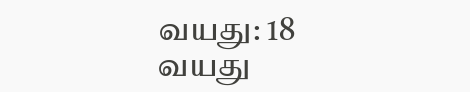வயது: 18 வயது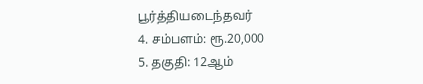பூர்த்தியடைந்தவர்
4. சம்பளம்: ரூ.20,000
5. தகுதி: 12ஆம்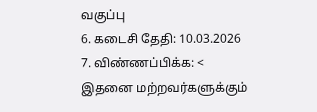வகுப்பு
6. கடைசி தேதி: 10.03.2026
7. விண்ணப்பிக்க: <
இதனை மற்றவர்களுக்கும்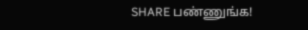SHARE பண்ணுங்க!